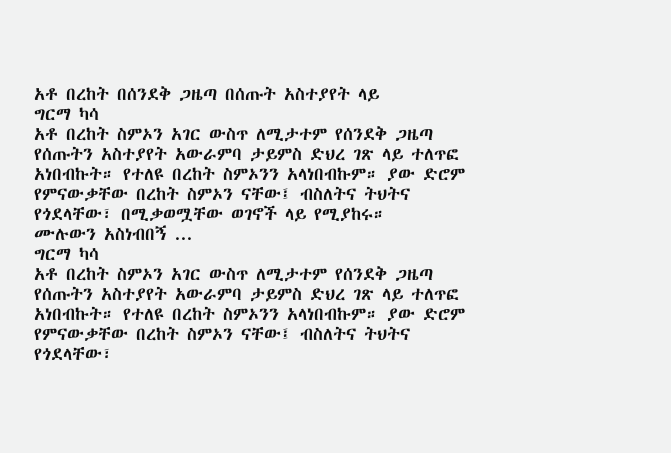አቶ በረከት በሰንደቅ ጋዜጣ በሰጡት አስተያየት ላይ
ግርማ ካሳ
አቶ በረከት ስምኦን አገር ውስጥ ለሚታተም የሰንደቅ ጋዜጣ የሰጡትን አስተያየት አውራምባ ታይምስ ድህረ ገጽ ላይ ተለጥፎ አነበብኩት። የተለዩ በረከት ስምኦንን አላነበብኩም። ያው ድሮም የምናውቃቸው በረከት ስምኦን ናቸው፤ ብስለትና ትህትና የጎደላቸው፣ በሚቃወሟቸው ወገኖች ላይ የሚያከሩ።
ሙሉውን አስነብበኝ ...
ግርማ ካሳ
አቶ በረከት ስምኦን አገር ውስጥ ለሚታተም የሰንደቅ ጋዜጣ የሰጡትን አስተያየት አውራምባ ታይምስ ድህረ ገጽ ላይ ተለጥፎ አነበብኩት። የተለዩ በረከት ስምኦንን አላነበብኩም። ያው ድሮም የምናውቃቸው በረከት ስምኦን ናቸው፤ ብስለትና ትህትና የጎደላቸው፣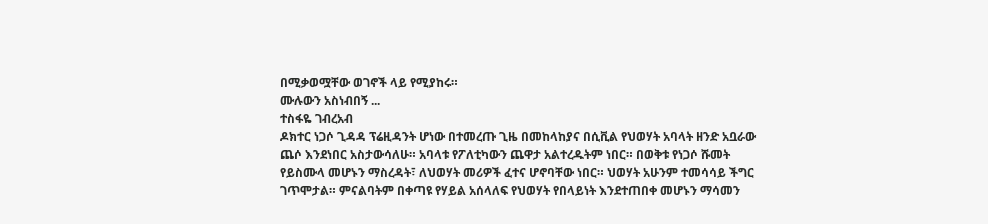በሚቃወሟቸው ወገኖች ላይ የሚያከሩ።
ሙሉውን አስነብበኝ ...
ተስፋዬ ገብረአብ
ዶክተር ነጋሶ ጊዳዳ ፕሬዚዳንት ሆነው በተመረጡ ጊዜ በመከላከያና በሲቪል የህወሃት አባላት ዘንድ አቧራው ጨሶ እንደነበር አስታውሳለሁ። አባላቱ የፖለቲካውን ጨዋታ አልተረዱትም ነበር። በወቅቱ የነጋሶ ሹመት የይስሙላ መሆኑን ማስረዳት፣ ለህወሃት መሪዎች ፈተና ሆኖባቸው ነበር። ህወሃት አሁንም ተመሳሳይ ችግር ገጥሞታል። ምናልባትም በቀጣዩ የሃይል አሰላለፍ የህወሃት የበላይነት እንደተጠበቀ መሆኑን ማሳመን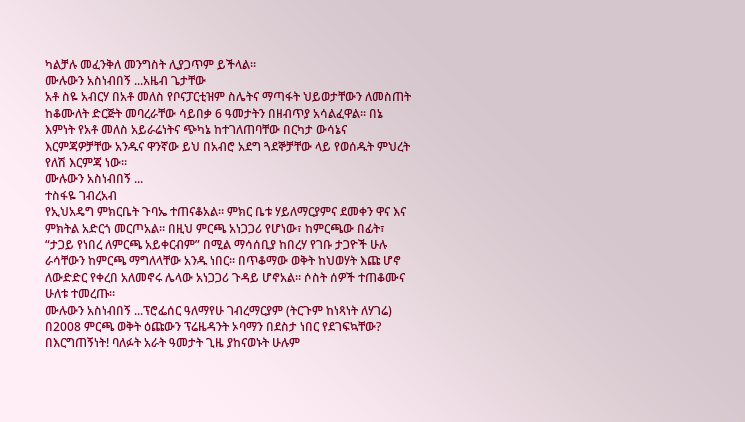ካልቻሉ መፈንቅለ መንግስት ሊያጋጥም ይችላል።
ሙሉውን አስነብበኝ ...አዜብ ጌታቸው
አቶ ስዬ አብርሃ በአቶ መለስ የቦናፓርቲዝም ስሌትና ማጣፋት ህይወታቸውን ለመስጠት ከቆሙለት ድርጅት መባረራቸው ሳይበቃ 6 ዓመታትን በዘብጥያ አሳልፈዋል፡፡ በኔ እምነት የአቶ መለስ አይራሬነትና ጭካኔ ከተገለጠባቸው በርካታ ውሳኔና እርምጃዎቻቸው አንዱና ዋንኛው ይህ በአብሮ አደግ ጓደኞቻቸው ላይ የወሰዱት ምህረት የለሽ እርምጃ ነው።
ሙሉውን አስነብበኝ ...
ተስፋዬ ገብረአብ
የኢህአዴግ ምክርቤት ጉባኤ ተጠናቆአል። ምክር ቤቱ ሃይለማርያምና ደመቀን ዋና እና ምክትል አድርጎ መርጦአል። በዚህ ምርጫ አነጋጋሪ የሆነው፣ ከምርጫው በፊት፣ “ታጋይ የነበረ ለምርጫ አይቀርብም” በሚል ማሳሰቢያ ከበረሃ የገቡ ታጋዮች ሁሉ ራሳቸውን ከምርጫ ማግለላቸው አንዱ ነበር። በጥቆማው ወቅት ከህወሃት እጩ ሆኖ ለውድድር የቀረበ አለመኖሩ ሌላው አነጋጋሪ ጉዳይ ሆኖአል። ሶስት ሰዎች ተጠቆሙና ሁለቱ ተመረጡ።
ሙሉውን አስነብበኝ ...ፕሮፌሰር ዓለማየሁ ገብረማርያም (ትርጉም ከነጻነት ለሃገሬ)
በ2008 ምርጫ ወቅት ዕጩውን ፕሬዜዳንት ኦባማን በደስታ ነበር የደገፍኳቸው? በእርግጠኝነት! ባለፉት አራት ዓመታት ጊዜ ያከናወኑት ሁሉም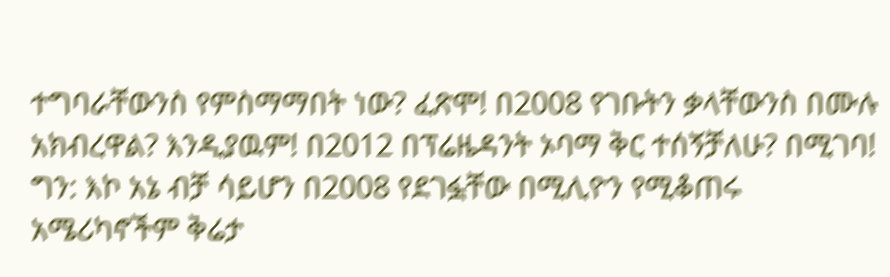ተግባራቸውንስ የምስማማበት ነው? ፈጽሞ! በ2008 የገቡትን ቃላቸውንስ በሙሉ አክብረዋል? እንዲያዉም! በ2012 በፕሬዜዳንት ኦባማ ቅር ተሰኝቻለሁ? በሚገባ! ግን: እኮ አኔ ብቻ ሳይሆን በ2008 የደገፏቸው በሚሊዮን የሚቆጠሩ አሜሪካኖችም ቅሬታ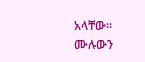አላቸው፡፡
ሙሉውን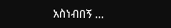አስነብበኝ ...